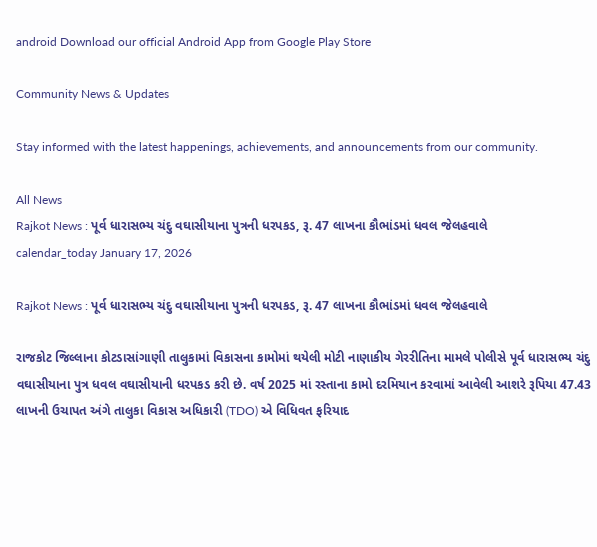android Download our official Android App from Google Play Store

Community News & Updates

Stay informed with the latest happenings, achievements, and announcements from our community.

All News
Rajkot News : પૂર્વ ધારાસભ્ય ચંદુ વઘાસીયાના પુત્રની ધરપકડ, રૂ. 47 લાખના કૌભાંડમાં ધવલ જેલહવાલે
calendar_today January 17, 2026

Rajkot News : પૂર્વ ધારાસભ્ય ચંદુ વઘાસીયાના પુત્રની ધરપકડ, રૂ. 47 લાખના કૌભાંડમાં ધવલ જેલહવાલે

રાજકોટ જિલ્લાના કોટડાસાંગાણી તાલુકામાં વિકાસના કામોમાં થયેલી મોટી નાણાકીય ગેરરીતિના મામલે પોલીસે પૂર્વ ધારાસભ્ય ચંદુ વઘાસીયાના પુત્ર ધવલ વઘાસીયાની ધરપકડ કરી છે. વર્ષ 2025 માં રસ્તાના કામો દરમિયાન કરવામાં આવેલી આશરે રૂપિયા 47.43 લાખની ઉચાપત અંગે તાલુકા વિકાસ અધિકારી (TDO) એ વિધિવત ફરિયાદ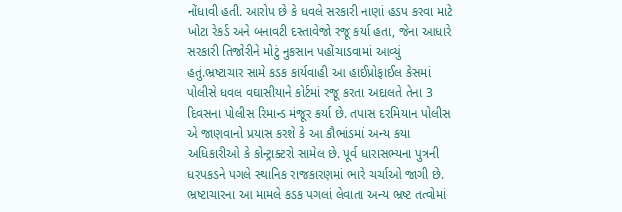નોંધાવી હતી. આરોપ છે કે ધવલે સરકારી નાણાં હડપ કરવા માટે ખોટા રેકર્ડ અને બનાવટી દસ્તાવેજો રજૂ કર્યા હતા, જેના આધારે સરકારી તિજોરીને મોટું નુકસાન પહોંચાડવામાં આવ્યું હતું.ભ્રષ્ટાચાર સામે કડક કાર્યવાહી આ હાઈપ્રોફાઈલ કેસમાં પોલીસે ધવલ વઘાસીયાને કોર્ટમાં રજૂ કરતા અદાલતે તેના 3 દિવસના પોલીસ રિમાન્ડ મંજૂર કર્યા છે. તપાસ દરમિયાન પોલીસ એ જાણવાનો પ્રયાસ કરશે કે આ કૌભાંડમાં અન્ય કયા અધિકારીઓ કે કોન્ટ્રાક્ટરો સામેલ છે. પૂર્વ ધારાસભ્યના પુત્રની ધરપકડને પગલે સ્થાનિક રાજકારણમાં ભારે ચર્ચાઓ જાગી છે. ભ્રષ્ટાચારના આ મામલે કડક પગલાં લેવાતા અન્ય ભ્રષ્ટ તત્વોમાં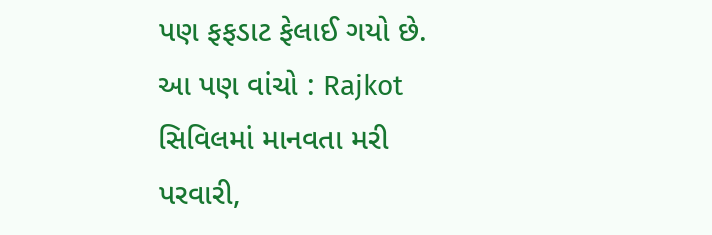પણ ફફડાટ ફેલાઈ ગયો છે. આ પણ વાંચો : Rajkot સિવિલમાં માનવતા મરી પરવારી,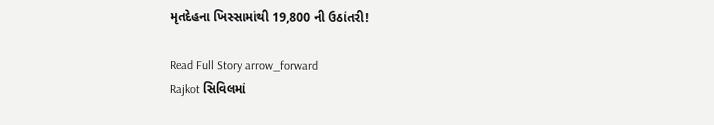મૃતદેહના ખિસ્સામાંથી 19,800 ની ઉઠાંતરી!

Read Full Story arrow_forward
Rajkot સિવિલમાં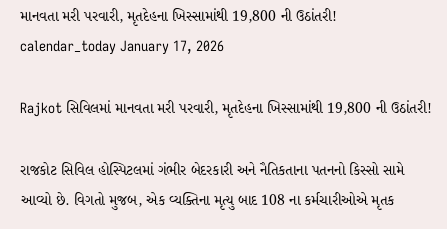માનવતા મરી પરવારી, મૃતદેહના ખિસ્સામાંથી 19,800 ની ઉઠાંતરી!
calendar_today January 17, 2026

Rajkot સિવિલમાં માનવતા મરી પરવારી, મૃતદેહના ખિસ્સામાંથી 19,800 ની ઉઠાંતરી!

રાજકોટ સિવિલ હોસ્પિટલમાં ગંભીર બેદરકારી અને નૈતિકતાના પતનનો કિસ્સો સામે આવ્યો છે. વિગતો મુજબ, એક વ્યક્તિના મૃત્યુ બાદ 108 ના કર્મચારીઓએ મૃતક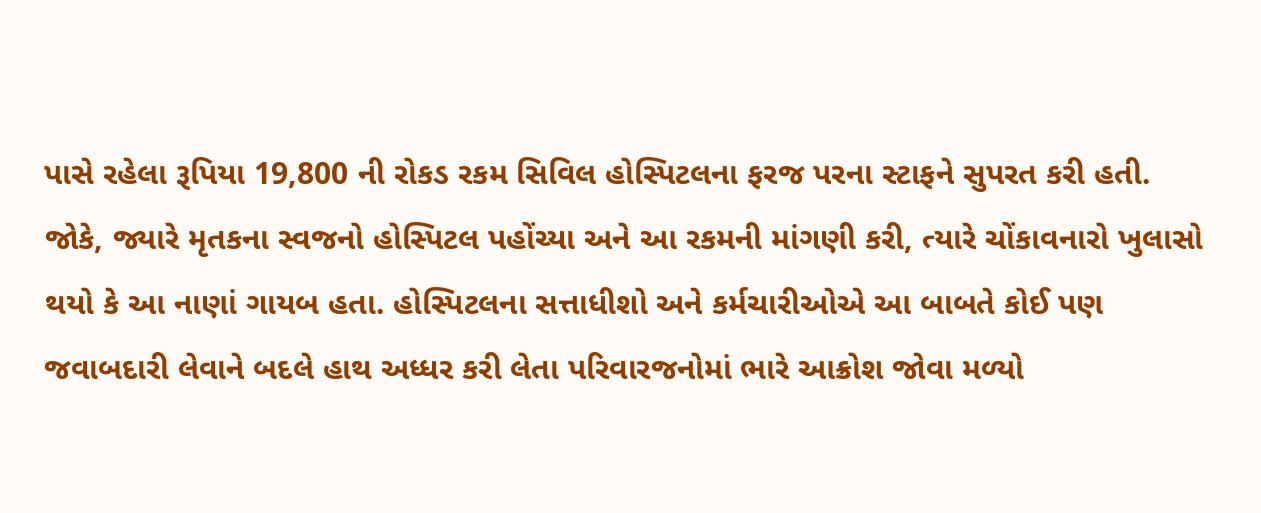પાસે રહેલા રૂપિયા 19,800 ની રોકડ રકમ સિવિલ હોસ્પિટલના ફરજ પરના સ્ટાફને સુપરત કરી હતી. જોકે, જ્યારે મૃતકના સ્વજનો હોસ્પિટલ પહોંચ્યા અને આ રકમની માંગણી કરી, ત્યારે ચોંકાવનારો ખુલાસો થયો કે આ નાણાં ગાયબ હતા. હોસ્પિટલના સત્તાધીશો અને કર્મચારીઓએ આ બાબતે કોઈ પણ જવાબદારી લેવાને બદલે હાથ અધ્ધર કરી લેતા પરિવારજનોમાં ભારે આક્રોશ જોવા મળ્યો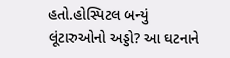હતો.હોસ્પિટલ બન્યું લૂંટારુઓનો અડ્ડો? આ ઘટનાને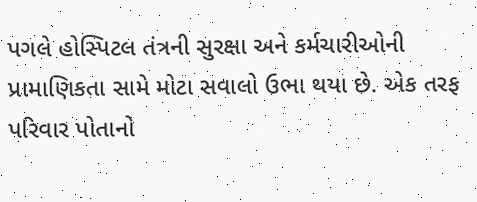પગલે હોસ્પિટલ તંત્રની સુરક્ષા અને કર્મચારીઓની પ્રામાણિકતા સામે મોટા સવાલો ઉભા થયા છે. એક તરફ પરિવાર પોતાનો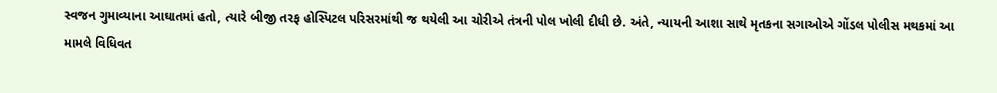સ્વજન ગુમાવ્યાના આઘાતમાં હતો, ત્યારે બીજી તરફ હોસ્પિટલ પરિસરમાંથી જ થયેલી આ ચોરીએ તંત્રની પોલ ખોલી દીધી છે. અંતે, ન્યાયની આશા સાથે મૃતકના સગાઓએ ગોંડલ પોલીસ મથકમાં આ મામલે વિધિવત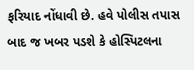ફરિયાદ નોંધાવી છે. હવે પોલીસ તપાસ બાદ જ ખબર પડશે કે હોસ્પિટલના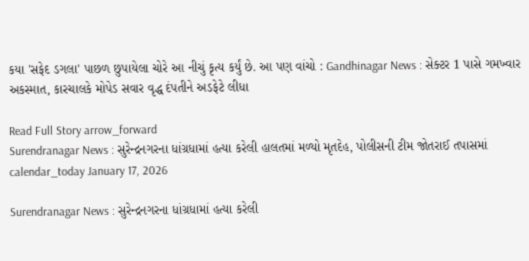કયા 'સફેદ ડગલા' પાછળ છુપાયેલા ચોરે આ નીચું કૃત્ય કર્યું છે. આ પણ વાંચો : Gandhinagar News : સેક્ટર 1 પાસે ગમખ્વાર અકસ્માત, કારચાલકે મોપેડ સવાર વૃદ્ધ દંપતીને અડફેટે લીધા

Read Full Story arrow_forward
Surendranagar News : સુરેન્દ્રનગરના ધાંગ્રધામાં હત્યા કરેલી હાલતમાં મળ્યો મૃતદેહ, પોલીસની ટીમ જોતરાઈ તપાસમાં
calendar_today January 17, 2026

Surendranagar News : સુરેન્દ્રનગરના ધાંગ્રધામાં હત્યા કરેલી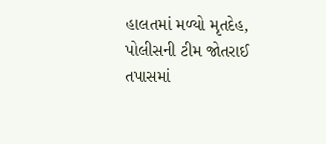હાલતમાં મળ્યો મૃતદેહ, પોલીસની ટીમ જોતરાઈ તપાસમાં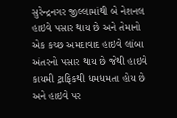સુરેન્દ્રનગર જીલ્લામાંથી બે નેશનલ હાઇવે પસાર થાય છે અને તેમાનો એક કચ્છ અમદાવાદ હાઇવે લાંબા અંતરનો પસાર થાય છે જેથી હાઇવે કાયમી ટ્રાફિકથી ધમધમતા હોય છે અને હાઇવે પર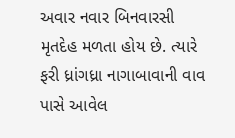અવાર નવાર બિનવારસી મૃતદેહ મળતા હોય છે. ત્યારે ફરી ધ્રાંગધ્રા નાગાબાવાની વાવ પાસે આવેલ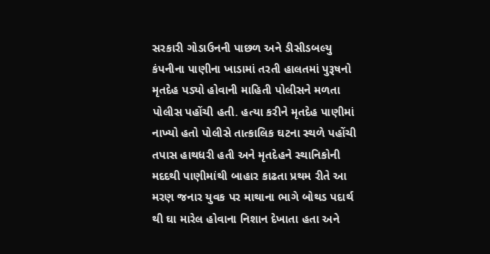સરકારી ગોડાઉનની પાછળ અને ડીસીડબલ્યુ કંપનીના પાણીના ખાડામાં તરતી હાલતમાં પુરૂષનો મૃતદેહ પડ્યો હોવાની માહિતી પોલીસને મળતા પોલીસ પહોંચી હતી. હત્યા કરીને મૃતદેહ પાણીમાં નાખ્યો હતો પોલીસે તાત્કાલિક ઘટના સ્થળે પહોંચી તપાસ હાથધરી હતી અને મૃતદેહને સ્થાનિકોની મદદથી પાણીમાંથી બાહાર કાઢતા પ્રથમ રીતે આ મરણ જનાર યુવક પર માથાના ભાગે બોથડ પદાર્થ થી ઘા મારેલ હોવાના નિશાન દેખાતા હતા અને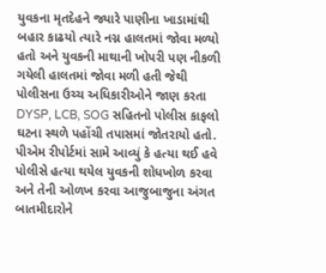યુવકના મૃતદેહને જ્યારે પાણીના ખાડામાંથી બહાર કાઢયો ત્યારે નગ્ન હાલતમાં જોવા મળ્યો હતો અને યુવકની માથાની ખોપરી પણ નીકળી ગયેલી હાલતમાં જોવા મળી હતી જેથી પોલીસના ઉચ્ચ અધિકારીઓને જાણ કરતા DYSP, LCB, SOG સહિતનો પોલીસ કાફલો ઘટના સ્થળે પહોંચી તપાસમાં જોતરાયો હતો. પીએમ રીપોર્ટમાં સામે આવ્યું કે હત્યા થઈ હવે પોલીસે હત્યા થયેલ યુવકની શોધખોળ કરવા અને તેની ઓળખ કરવા આજુબાજુના અંગત બાતમીદારોને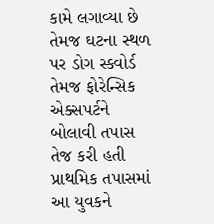કામે લગાવ્યા છે તેમજ ઘટના સ્થળ પર ડોગ સ્કવોર્ડ તેમજ ફોરેન્સિક એક્સપર્ટને બોલાવી તપાસ તેજ કરી હતી પ્રાથમિક તપાસમાં આ યુવકને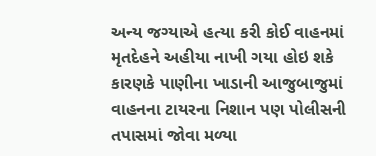અન્ય જગ્યાએ હત્યા કરી કોઈ વાહનમાં મૃતદેહને અહીયા નાખી ગયા હોઇ શકે કારણકે પાણીના ખાડાની આજુબાજુમાં વાહનના ટાયરના નિશાન પણ પોલીસની તપાસમાં જોવા મળ્યા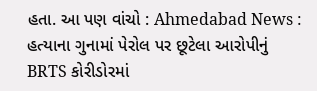હતા. આ પણ વાંચો : Ahmedabad News : હત્યાના ગુનામાં પેરોલ પર છૂટેલા આરોપીનું BRTS કોરીડોરમાં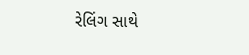રેલિંગ સાથે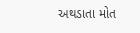અથડાતા મોત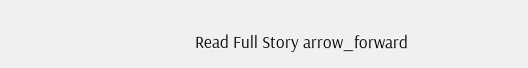Read Full Story arrow_forward